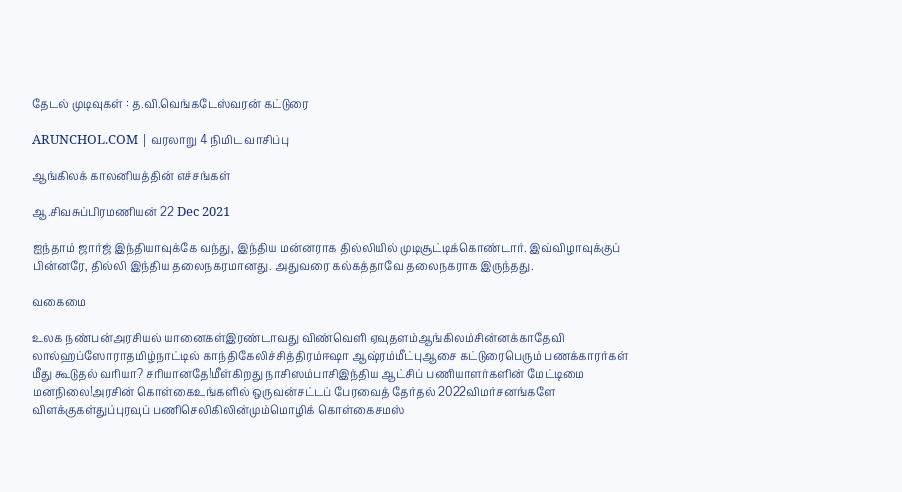தேடல் முடிவுகள் : த.வி.வெங்கடேஸ்வரன் கட்டுரை

ARUNCHOL.COM | வரலாறு 4 நிமிட வாசிப்பு

ஆங்கிலக் காலனியத்தின் எச்சங்கள்

ஆ.சிவசுப்பிரமணியன் 22 Dec 2021

ஐந்தாம் ஜார்ஜ் இந்தியாவுக்கே வந்து, இந்திய மன்னராக தில்லியில் முடிசூட்டிக்கொண்டார். இவ்விழாவுக்குப் பின்னரே, தில்லி இந்திய தலைநகரமானது. அதுவரை கல்கத்தாவே தலைநகராக இருந்தது.

வகைமை

உலக நண்பன்அரசியல் யானைகள்இரண்டாவது விண்வெளி ஏவுதளம்ஆங்கிலம்சின்னக்காதேவி லால்ஹப்ஸோராதமிழ்நாட்டில் காந்திகேலிச்சித்திரம்ஈஷா ஆஷ்ரம்மீட்புஆசை கட்டுரைபெரும் பணக்காரர்கள் மீது கூடுதல் வரியா? சரியானதே!மீள்கிறது நாசிஸம்பாசிஇந்திய ஆட்சிப் பணியாளர்களின் மேட்டிமை மனநிலை!அரசின் கொள்கைஉங்களில் ஒருவன்சட்டப் பேரவைத் தேர்தல் 2022விமர்சனங்களே விளக்குகள்துப்புரவுப் பணிசெலிகிலின்மும்மொழிக் கொள்கைசமஸ்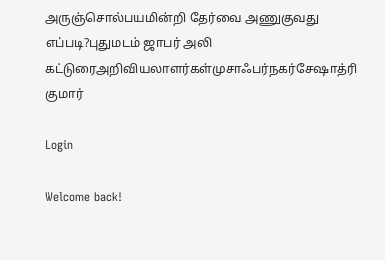அருஞ்சொல்பயமின்றி தேர்வை அணுகுவது எப்படி?புதுமடம் ஜாபர் அலி கட்டுரைஅறிவியலாளர்கள்முசாஃபர்நகர்சேஷாத்ரி குமார்

Login

Welcome back!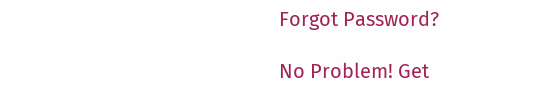Forgot Password?

No Problem! Get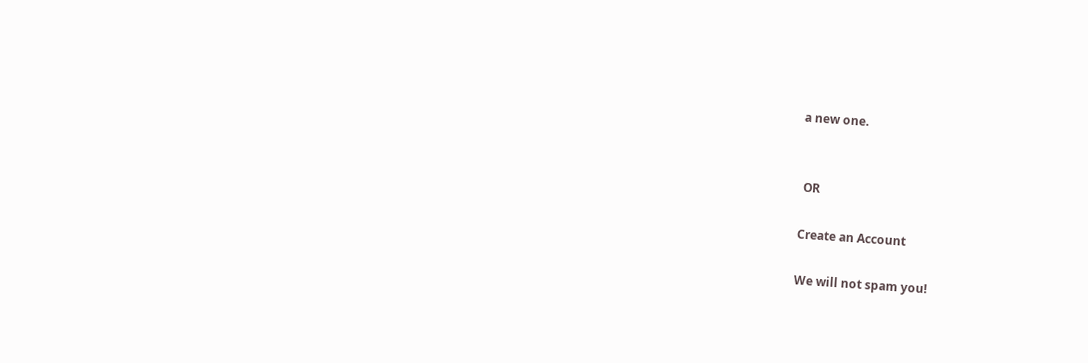a new one.


 OR

Create an Account

We will not spam you!